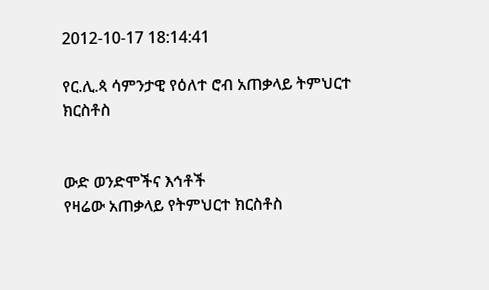2012-10-17 18:14:41

የር.ሊ.ጳ ሳምንታዊ የዕለተ ሮብ አጠቃላይ ትምህርተ ክርስቶስ


ውድ ወንድሞችና እኅቶች
የዛሬው አጠቃላይ የትምህርተ ክርስቶስ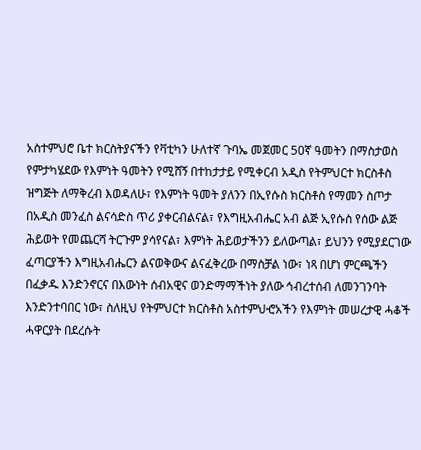አስተምህሮ ቤተ ክርስትያናችን የቫቲካን ሁለተኛ ጉባኤ መጀመር 50ኛ ዓመትን በማስታወስ የምታካሄደው የእምነት ዓመትን የሚሸኝ በተከታታይ የሚቀርብ አዲስ የትምህርተ ክርስቶስ ዝግጅት ለማቅረብ እወዳለሁ፣ የእምነት ዓመት ያለንን በኢየሱስ ክርስቶስ የማመን ስጦታ በአዲስ መንፈስ ልናሳድስ ጥሪ ያቀርብልናል፣ የእግዚአብሔር አብ ልጅ ኢየሱስ የሰው ልጅ ሕይወት የመጨርሻ ትርጉም ያሳየናል፣ እምነት ሕይወታችንን ይለውጣል፣ ይህንን የሚያደርገው ፈጣርያችን እግዚአብሔርን ልናወቅውና ልናፈቅረው በማስቻል ነው፣ ነጻ በሆነ ምርጫችን በፈቃዱ እንድንኖርና በእውነት ሰብአዊና ወንድማማችነት ያለው ኅብረተሰብ ለመንገንባት እንድንተባበር ነው፣ ስለዚህ የትምህርተ ክርስቶስ አስተምህⶂአችን የእምነት መሠረታዊ ሓቆች ሓዋርያት በደረሱት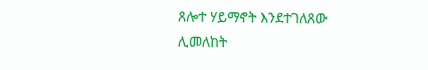ጸሎተ ሃይማኖት እንደተገለጸው ሊመለከት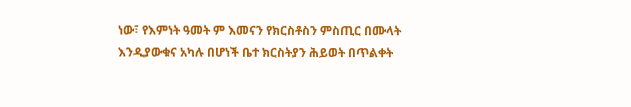ነው፣ የእምነት ዓመት ም እመናን የክርስቶስን ምስጢር በሙላት እንዲያውቁና አካሉ በሆነች ቤተ ክርስትያን ሕይወት በጥልቀት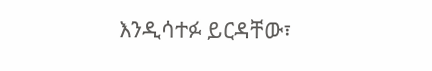እንዲሳተፉ ይርዳቸው፣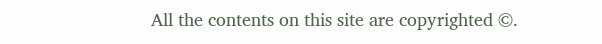All the contents on this site are copyrighted ©.